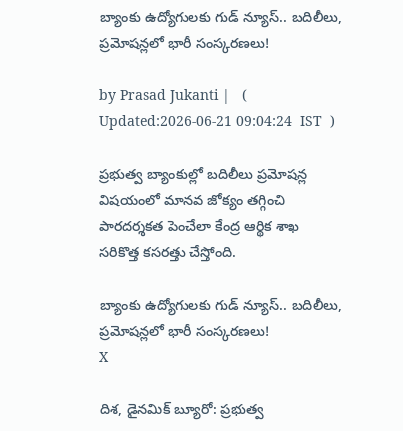బ్యాంకు ఉద్యోగులకు గుడ్ న్యూస్.. బదిలీలు, ప్రమోషన్లలో భారీ సంస్కరణలు!

by Prasad Jukanti |   (  Updated:2026-06-21 09:04:24  IST  )

ప్రభుత్వ బ్యాంకుల్లో బదిలీలు ప్రమోషన్ల విషయంలో మానవ జోక్యం తగ్గించి పారదర్శకత పెంచేలా కేంద్ర ఆర్థిక శాఖ సరికొత్త కసరత్తు చేస్తోంది.

బ్యాంకు ఉద్యోగులకు గుడ్ న్యూస్.. బదిలీలు, ప్రమోషన్లలో భారీ సంస్కరణలు!
X

దిశ, డైనమిక్ బ్యూరో: ప్రభుత్వ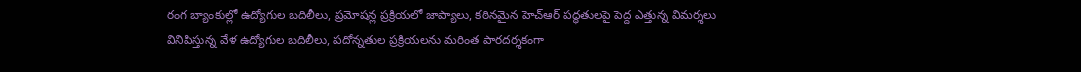రంగ బ్యాంకుల్లో ఉద్యోగుల బదిలీలు, ప్రమోషన్ల ప్రక్రియలో జాప్యాలు, కఠినమైన హెచ్ఆర్ పద్ధతులపై పెద్ద ఎత్తున్న విమర్శలు వినిపిస్తున్న వేళ ఉద్యోగుల బదిలీలు, పదోన్నతుల ప్రక్రియలను మరింత పారదర్శకంగా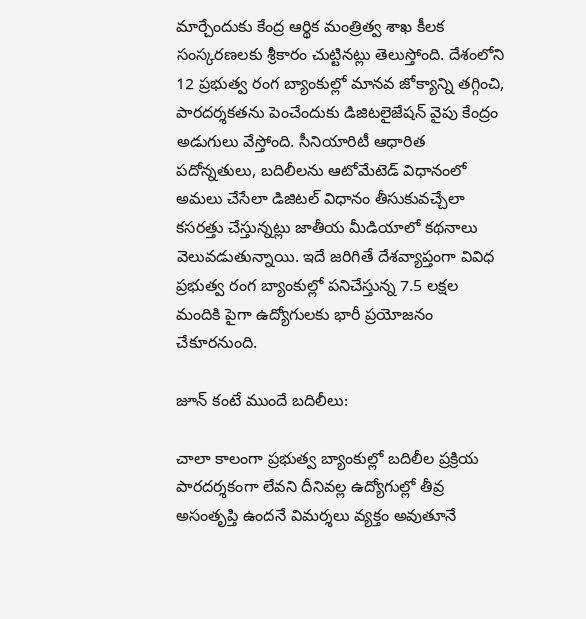మార్చేందుకు కేంద్ర ఆర్థిక మంత్రిత్వ శాఖ కీలక సంస్కరణలకు శ్రీకారం చుట్టినట్లు తెలుస్తోంది. దేశంలోని 12 ప్రభుత్వ రంగ బ్యాంకుల్లో మానవ జోక్యాన్ని తగ్గించి, పారదర్శకతను పెంచేందుకు డిజిటలైజేషన్ వైపు కేంద్రం అడుగులు వేస్తోంది. సీనియారిటీ ఆధారిత పదోన్నతులు, బదిలీలను ఆటోమేటెడ్ విధానంలో అమలు చేసేలా డిజిటల్ విధానం తీసుకువచ్చేలా కసరత్తు చేస్తున్నట్లు జాతీయ మీడియాలో కథనాలు వెలువడుతున్నాయి. ఇదే జరిగితే దేశవ్యాప్తంగా వివిధ ప్రభుత్వ రంగ బ్యాంకుల్లో పనిచేస్తున్న 7.5 లక్షల మందికి పైగా ఉద్యోగులకు భారీ ప్రయోజనం చేకూరనుంది.

జూన్ కంటే ముందే బదిలీలు:

చాలా కాలంగా ప్రభుత్వ బ్యాంకుల్లో బదిలీల ప్రక్రియ పారదర్శకంగా లేవని దీనివల్ల ఉద్యోగుల్లో తీవ్ర అసంతృప్తి ఉందనే విమర్శలు వ్యక్తం అవుతూనే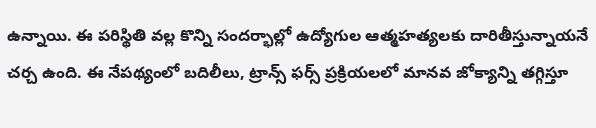ఉన్నాయి. ఈ పరిస్థితి వల్ల కొన్ని సందర్భాల్లో ఉద్యోగుల ఆత్మహత్యలకు దారితీస్తున్నాయనే చర్చ ఉంది. ఈ నేపథ్యంలో బదిలీలు, ట్రాన్స్ ఫర్స్ ప్రక్రియలలో మానవ జోక్యాన్ని తగ్గిస్తూ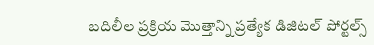బదిలీల ప్రక్రియ మొత్తాన్ని ప్రత్యేక డిజిటల్ పోర్టల్స్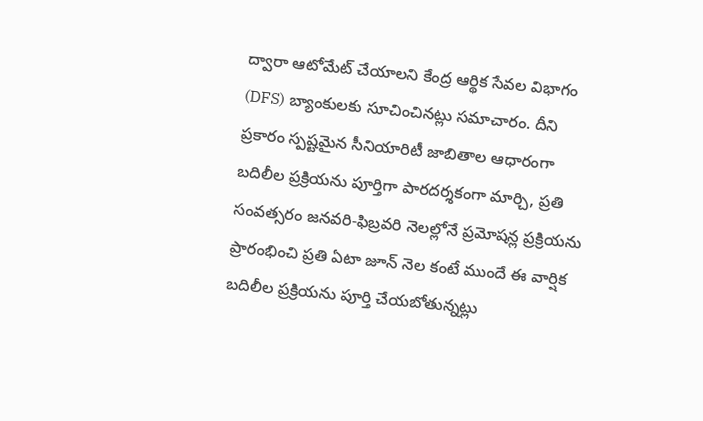ద్వారా ఆటోమేట్ చేయాలని కేంద్ర ఆర్థిక సేవల విభాగం (DFS) బ్యాంకులకు సూచించినట్లు సమాచారం. దీని ప్రకారం స్పష్టమైన సీనియారిటీ జాబితాల ఆధారంగా బదిలీల ప్రక్రియను పూర్తిగా పారదర్శకంగా మార్చి, ప్రతి సంవత్సరం జనవరి-ఫిబ్రవరి నెలల్లోనే ప్రమోషన్ల ప్రక్రియను ప్రారంభించి ప్రతి ఏటా జూన్ నెల కంటే ముందే ఈ వార్షిక బదిలీల ప్రక్రియను పూర్తి చేయబోతున్నట్లు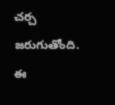చర్చ జరుగుతోంది. ఈ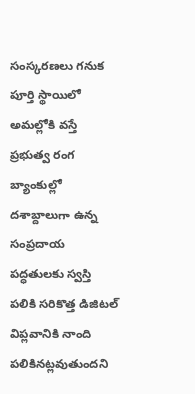సంస్కరణలు గనుక పూర్తి స్థాయిలో అమల్లోకి వస్తే ప్రభుత్వ రంగ బ్యాంకుల్లో దశాబ్దాలుగా ఉన్న సంప్రదాయ పద్ధతులకు స్వస్తి పలికి సరికొత్త డిజిటల్ విప్లవానికి నాంది పలికినట్లవుతుందని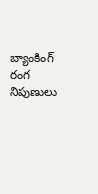బ్యాంకింగ్ రంగ నిపుణులు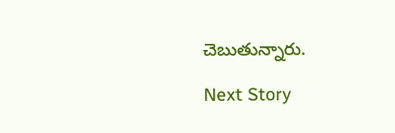చెబుతున్నారు.

Next Story